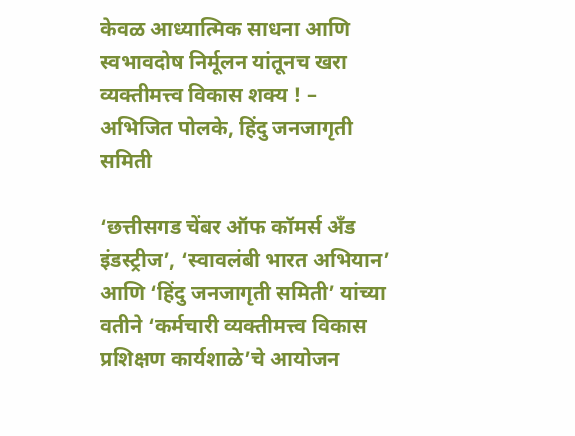केवळ आध्यात्मिक साधना आणि स्वभावदोष निर्मूलन यांतूनच खरा व्यक्तीमत्त्व विकास शक्य ! – अभिजित पोलके, हिंदु जनजागृती समिती

‘छत्तीसगड चेंबर ऑफ कॉमर्स अँड इंडस्ट्रीज’, ‘स्वावलंबी भारत अभियान’ आणि ‘हिंदु जनजागृती समिती’ यांच्या वतीने ‘कर्मचारी व्यक्तीमत्त्व विकास प्रशिक्षण कार्यशाळे’चे आयोजन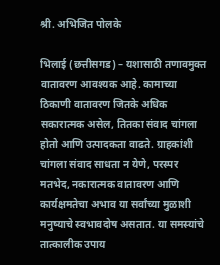श्री. अभिजित पोलके

भिलाई (छत्तीसगड) – यशासाठी तणावमुक्त वातावरण आवश्यक आहे. कामाच्या ठिकाणी वातावरण जितके अधिक सकारात्मक असेल, तितका संवाद चांगला होतो आणि उत्पादकता वाढते. ग्राहकांशी चांगला संवाद साधता न येणे, परस्पर मतभेद, नकारात्मक वातावरण आणि कार्यक्षमतेचा अभाव या सर्वांच्या मुळाशी मनुष्याचे स्वभावदोष असतात. या समस्यांचे तात्कालीक उपाय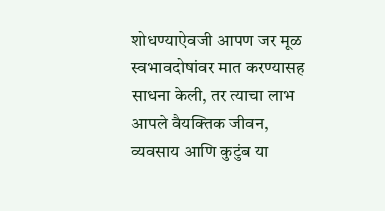शोधण्याऐवजी आपण जर मूळ स्वभावदोषांवर मात करण्यासह साधना केली, तर त्याचा लाभ आपले वैयक्तिक जीवन, व्यवसाय आणि कुटुंब या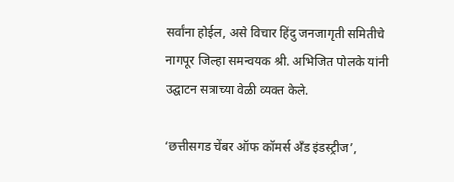सर्वांना होईल, असे विचार हिंदु जनजागृती समितीचे नागपूर जिल्हा समन्वयक श्री. अभिजित पोलके यांनी उद्घाटन सत्राच्या वेळी व्यक्त केले.

‘छत्तीसगड चेंबर ऑफ कॉमर्स अँड इंडस्ट्रीज’,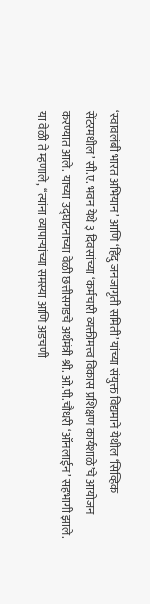‘स्वावलंबी भारत अभियान’ आणि ‘हिंदु जनजागृती समिती’ यांच्या संयुक्त विद्यमाने येथील ‘सिव्हिक सेंटरमधील’ सी.ए. भवन येथे ३ दिवसांच्या ‘कर्मचारी व्यक्तीमत्त्व विकास प्रशिक्षण कार्यशाळे’चे आयोजन करण्यात आले. याच्या उद्घाटनाच्या वेळी छत्तीसगडचे अर्थमंत्री श्री. ओ.पी.चौधरी ‘ऑनलाईन’ सहभागी झाले. या वेळी ते म्हणाले, ‘‘त्यांना व्यापार्‍यांच्या समस्या आणि अडचणी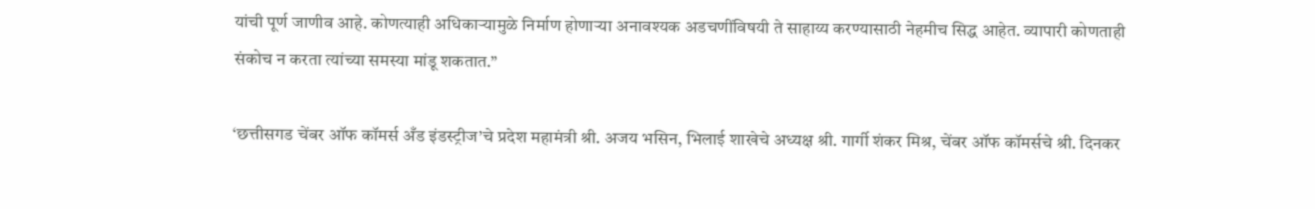यांची पूर्ण जाणीव आहे. कोणत्याही अधिकार्‍यामुळे निर्माण होणार्‍या अनावश्यक अडचणींविषयी ते साहाय्य करण्यासाठी नेहमीच सिद्ध आहेत. व्यापारी कोणताही संकोच न करता त्यांच्या समस्या मांडू शकतात.’’

‘छत्तीसगड चेंबर ऑफ कॉमर्स अँड इंडस्ट्रीज’चे प्रदेश महामंत्री श्री. अजय भसिन, भिलाई शाखेचे अध्यक्ष श्री. गार्गी शंकर मिश्र, चेंबर ऑफ कॉमर्सचे श्री. दिनकर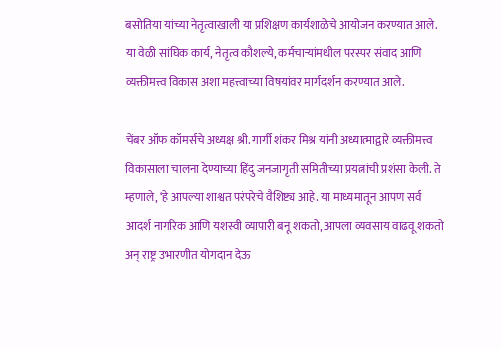बसोतिया यांच्या नेतृत्वाखाली या प्रशिक्षण कार्यशाळेचे आयोजन करण्यात आले. या वेळी सांघिक कार्य, नेतृत्व कौशल्ये, कर्मचार्‍यांमधील परस्पर संवाद आणि व्यक्तीमत्त्व विकास अशा महत्त्वाच्या विषयांवर मार्गदर्शन करण्यात आले.

चेंबर ऑफ कॉमर्सचे अध्यक्ष श्री. गार्गी शंकर मिश्र यांनी अध्यात्माद्वारे व्यक्तीमत्त्व विकासाला चालना देण्याच्या हिंदु जनजागृती समितीच्या प्रयत्नांची प्रशंसा केली. ते म्हणाले, ‘हे आपल्या शाश्वत परंपरेचे वैशिष्ट्य आहे. या माध्यमातून आपण सर्व आदर्श नागरिक आणि यशस्वी व्यापारी बनू शकतो, आपला व्यवसाय वाढवू शकतो अन् राष्ट्र उभारणीत योगदान देऊ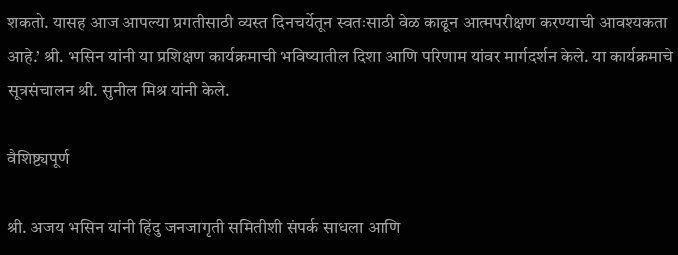शकतो. यासह आज आपल्या प्रगतीसाठी व्यस्त दिनचर्येतून स्वतःसाठी वेळ काढून आत्मपरीक्षण करण्याची आवश्यकता आहे.’ श्री. भसिन यांनी या प्रशिक्षण कार्यक्रमाची भविष्यातील दिशा आणि परिणाम यांवर मार्गदर्शन केले. या कार्यक्रमाचे सूत्रसंचालन श्री. सुनील मिश्र यांनी केले.

वैशिष्ट्यपूर्ण

श्री. अजय भसिन यांनी हिंदु जनजागृती समितीशी संपर्क साधला आणि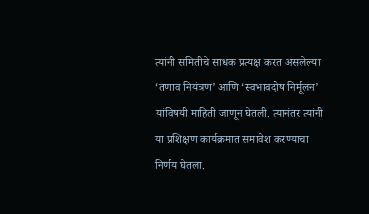त्यांनी समितीचे साधक प्रत्यक्ष करत असलेल्या ‘तणाव नियंत्रण’ आणि ‘स्वभावदोष निर्मूलन’ यांविषयी माहिती जाणून घेतली. त्यानंतर त्यांनी या प्रशिक्षण कार्यक्रमात समावेश करण्याचा निर्णय घेतला.